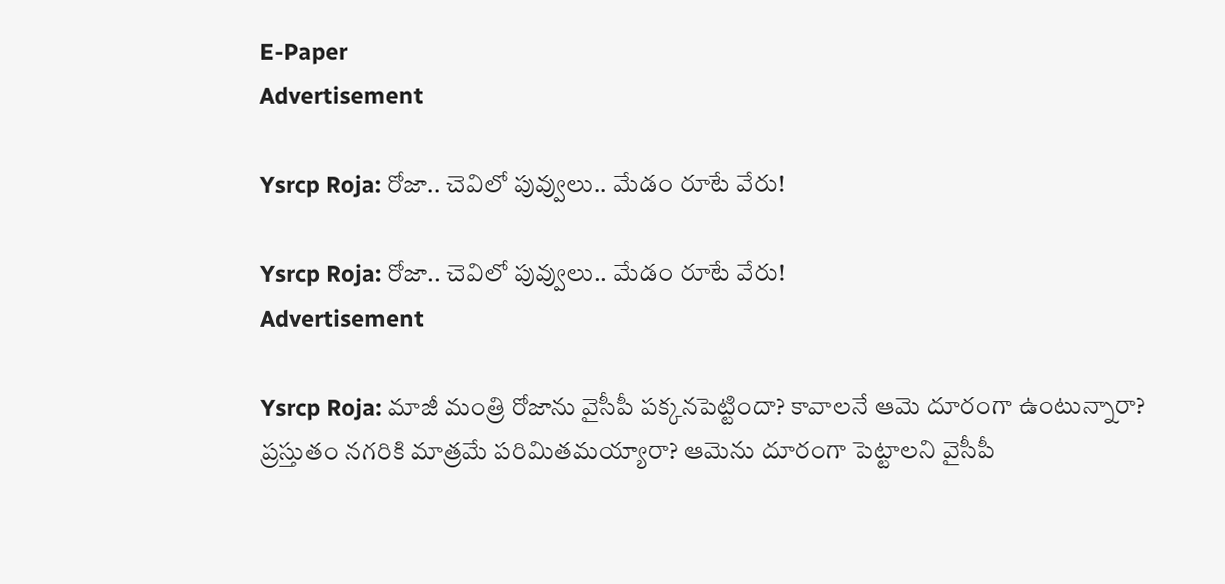E-Paper
Advertisement

Ysrcp Roja: రోజా.. చెవిలో పువ్వులు.. మేడం రూటే వేరు!

Ysrcp Roja: రోజా.. చెవిలో పువ్వులు.. మేడం రూటే వేరు!
Advertisement

Ysrcp Roja: మాజీ మంత్రి రోజాను వైసీపీ పక్కనపెట్టిందా? కావాలనే ఆమె దూరంగా ఉంటున్నారా? ప్రస్తుతం నగరికి మాత్రమే పరిమితమయ్యారా? ఆమెను దూరంగా పెట్టాలని వైసీపీ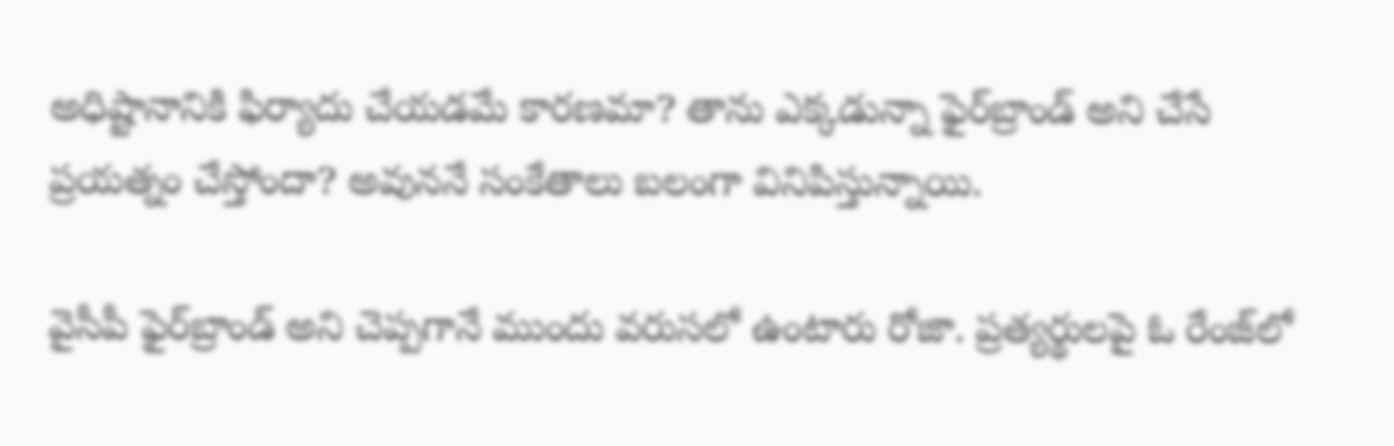అధిష్టానానికి ఫిర్యాదు చేయడమే కారణమా? తాను ఎక్కడున్నా ఫైర్‌బ్రాండ్ అని చేసే ప్రయత్నం చేస్తోందా? అవుననే సంకేతాలు బలంగా వినిపిస్తున్నాయి.

వైసీపీ ఫైర్‌బ్రాండ్ అని చెప్పగానే ముందు వరుసలో ఉంటారు రోజా. ప్రత్యర్థులపై ఓ రేంజ్‌లో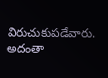విరుచుకుపడేవారు. అదంతా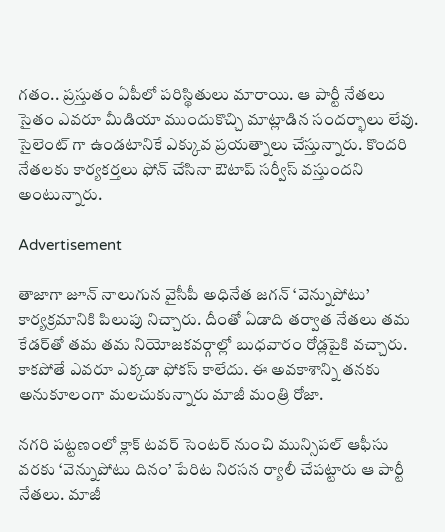గతం.. ప్రస్తుతం ఏపీలో పరిస్థితులు మారాయి. ఆ పార్టీ నేతలు సైతం ఎవరూ మీడియా ముందుకొచ్చి మాట్లాడిన సందర్భాలు లేవు. సైలెంట్ గా ఉండటానికే ఎక్కువ ప్రయత్నాలు చేస్తున్నారు. కొందరి నేతలకు కార్యకర్తలు ఫోన్ చేసినా ఔటాప్ సర్వీస్ వస్తుందని అంటున్నారు.

Advertisement

తాజాగా జూన్ నాలుగున వైసీపీ అధినేత జగన్ ‘వెన్నుపోటు’ కార్యక్రమానికి పిలుపు నిచ్చారు. దీంతో ఏడాది తర్వాత నేతలు తమ కేడర్‌తో తమ తమ నియోజకవర్గాల్లో బుధవారం రోడ్లపైకి వచ్చారు. కాకపోతే ఎవరూ ఎక్కడా ఫోకస్ కాలేదు. ఈ అవకాశాన్ని తనకు అనుకూలంగా మలచుకున్నారు మాజీ మంత్రి రోజా.

నగరి పట్టణంలో క్లాక్ టవర్ సెంటర్ నుంచి మున్సిపల్ ఆఫీసు వరకు ‘వెన్నుపోటు దినం’ పేరిట నిరసన ర్యాలీ చేపట్టారు ఆ పార్టీ నేతలు. మాజీ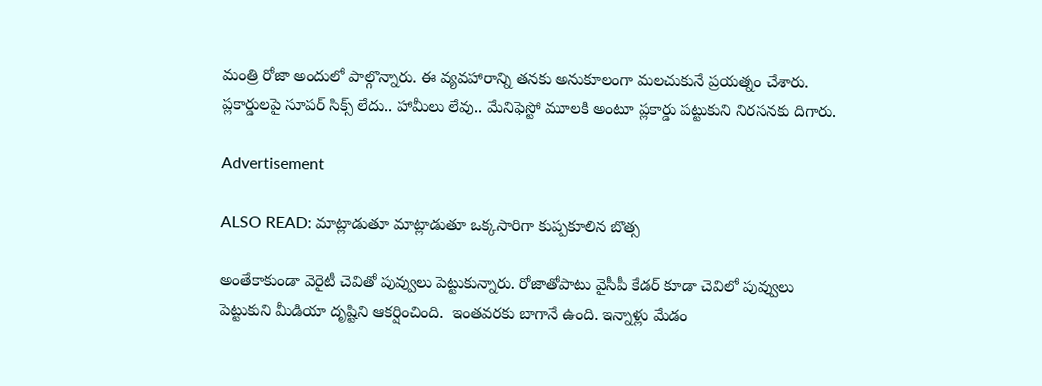మంత్రి రోజా అందులో పాల్గొన్నారు. ఈ వ్యవహారాన్ని తనకు అనుకూలంగా మలచుకునే ప్రయత్నం చేశారు. ప్లకార్డులపై సూపర్ సిక్స్ లేదు.. హామీలు లేవు.. మేనిఫెస్టో మూలకి అంటూ ప్లకార్డు పట్టుకుని నిరసనకు దిగారు.

Advertisement

ALSO READ: మాట్లాడుతూ మాట్లాడుతూ ఒక్కసారిగా కుప్పకూలిన బొత్స

అంతేకాకుండా వెరైటీ చెవితో పువ్వులు పెట్టుకున్నారు. రోజాతోపాటు వైసీపీ కేడర్ కూడా చెవిలో పువ్వులు పెట్టుకుని మీడియా దృష్టిని ఆకర్షించింది.  ఇంతవరకు బాగానే ఉంది. ఇన్నాళ్లు మేడం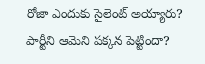రోజా ఎందుకు సైలెంట్ అయ్యారు? పార్టీని ఆమెని పక్కన పెట్టిందా?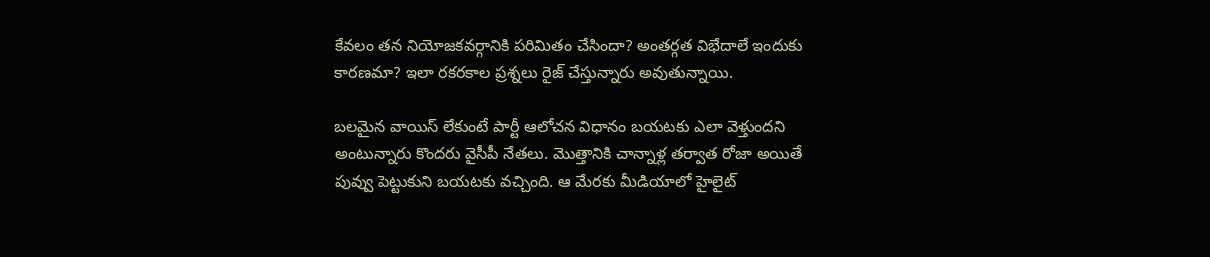కేవలం తన నియోజకవర్గానికి పరిమితం చేసిందా? అంతర్గత విభేదాలే ఇందుకు కారణమా? ఇలా రకరకాల ప్రశ్నలు రైజ్ చేస్తున్నారు అవుతున్నాయి.

బలమైన వాయిస్ లేకుంటే పార్టీ ఆలోచన విధానం బయటకు ఎలా వెళ్తుందని అంటున్నారు కొందరు వైసీపీ నేతలు. మొత్తానికి చాన్నాళ్ల తర్వాత రోజా అయితే పువ్వు పెట్టుకుని బయటకు వచ్చింది. ఆ మేరకు మీడియాలో హైలైట్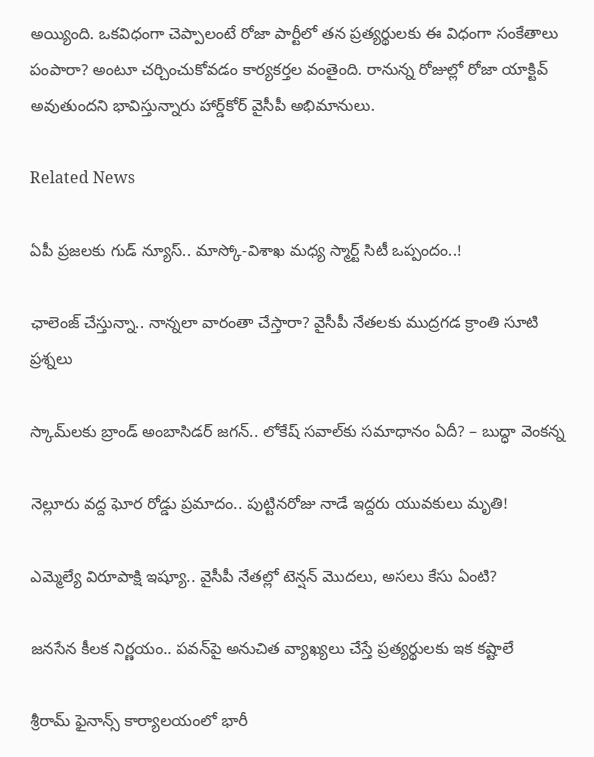అయ్యింది. ఒకవిధంగా చెప్పాలంటే రోజా పార్టీలో తన ప్రత్యర్థులకు ఈ విధంగా సంకేతాలు పంపారా? అంటూ చర్చించుకోవడం కార్యకర్తల వంతైంది. రానున్న రోజుల్లో రోజా యాక్టివ్ అవుతుందని భావిస్తున్నారు హార్డ్‌కోర్ వైసీపీ అభిమానులు.

Related News

ఏపీ ప్రజలకు గుడ్ న్యూస్.. మాస్కో-విశాఖ మధ్య స్మార్ట్ సిటీ ఒప్పందం..!

ఛాలెంజ్ చేస్తున్నా.. నాన్నలా వారంతా చేస్తారా? వైసీపీ నేతలకు ముద్రగడ క్రాంతి సూటి ప్రశ్నలు

స్కామ్‌లకు బ్రాండ్ అంబాసిడర్ జగన్.. లోకేష్ సవాల్‌కు సమాధానం ఏదీ? – బుద్ధా వెంకన్న

నెల్లూరు వద్ద ఘోర రోడ్డు ప్రమాదం.. పుట్టినరోజు నాడే ఇద్దరు యువకులు మృతి!

ఎమ్మెల్యే విరూపాక్షి ఇష్యూ.. వైసీపీ నేతల్లో టెన్షన్ మొదలు, అసలు కేసు ఏంటి?

జనసేన కీలక నిర్ణయం.. పవన్‌పై అనుచిత వ్యాఖ్యలు చేస్తే ప్రత్యర్థులకు ఇక కష్టాలే

శ్రీరామ్ ఫైనాన్స్ కార్యాలయంలో భారీ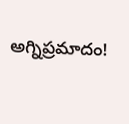అగ్నిప్రమాదం!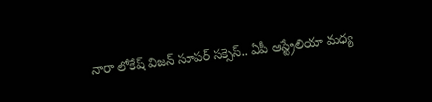నారా లోకేష్ విజన్ సూపర్ సక్సెస్.. ఏపీ ఆస్ట్రేలియా మధ్య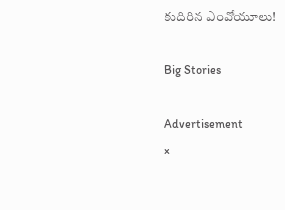కుదిరిన ఎంవోయూలు!

Big Stories

Advertisement
×